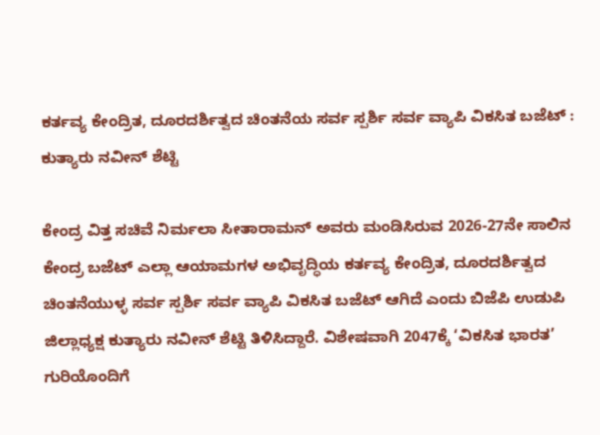ಕರ್ತವ್ಯ ಕೇಂದ್ರಿತ, ದೂರದರ್ಶಿತ್ವದ ಚಿಂತನೆಯ ಸರ್ವ ಸ್ಪರ್ಶಿ ಸರ್ವ ವ್ಯಾಪಿ ವಿಕಸಿತ ಬಜೆಟ್ : ಕುತ್ಯಾರು ನವೀನ್ ಶೆಟ್ಟಿ

ಕೇಂದ್ರ ವಿತ್ತ ಸಚಿವೆ ನಿರ್ಮಲಾ ಸೀತಾರಾಮನ್ ಅವರು ಮಂಡಿಸಿರುವ 2026-27ನೇ ಸಾಲಿನ ಕೇಂದ್ರ ಬಜೆಟ್ ಎಲ್ಲಾ ಆಯಾಮಗಳ ಅಭಿವೃದ್ಧಿಯ ಕರ್ತವ್ಯ ಕೇಂದ್ರಿತ, ದೂರದರ್ಶಿತ್ವದ ಚಿಂತನೆಯುಳ್ಳ ಸರ್ವ ಸ್ಪರ್ಶಿ ಸರ್ವ ವ್ಯಾಪಿ ವಿಕಸಿತ ಬಜೆಟ್ ಆಗಿದೆ ಎಂದು ಬಿಜೆಪಿ ಉಡುಪಿ ಜಿಲ್ಲಾಧ್ಯಕ್ಷ ಕುತ್ಯಾರು ನವೀನ್ ಶೆಟ್ಟಿ ತಿಳಿಸಿದ್ದಾರೆ. ವಿಶೇಷವಾಗಿ 2047ಕ್ಕೆ ‘ವಿಕಸಿತ ಭಾರತ’ ಗುರಿಯೊಂದಿಗೆ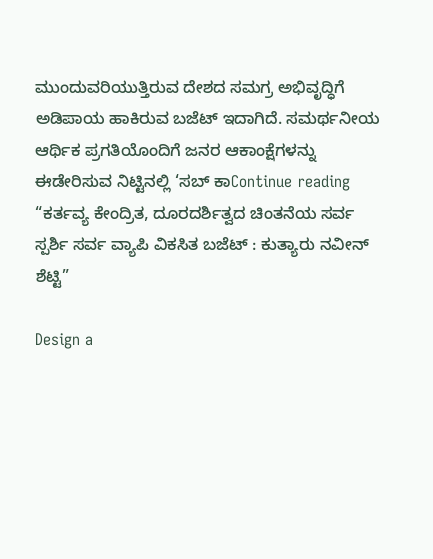ಮುಂದುವರಿಯುತ್ತಿರುವ ದೇಶದ ಸಮಗ್ರ ಅಭಿವೃದ್ಧಿಗೆ ಅಡಿಪಾಯ ಹಾಕಿರುವ ಬಜೆಟ್ ಇದಾಗಿದೆ. ಸಮರ್ಥನೀಯ ಆರ್ಥಿಕ ಪ್ರಗತಿಯೊಂದಿಗೆ ಜನರ ಆಕಾಂಕ್ಷೆಗಳನ್ನು ಈಡೇರಿಸುವ ನಿಟ್ಟಿನಲ್ಲಿ ‘ಸಬ್ ಕಾContinue reading “ಕರ್ತವ್ಯ ಕೇಂದ್ರಿತ, ದೂರದರ್ಶಿತ್ವದ ಚಿಂತನೆಯ ಸರ್ವ ಸ್ಪರ್ಶಿ ಸರ್ವ ವ್ಯಾಪಿ ವಿಕಸಿತ ಬಜೆಟ್ : ಕುತ್ಯಾರು ನವೀನ್ ಶೆಟ್ಟಿ”

Design a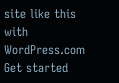site like this with WordPress.com
Get started